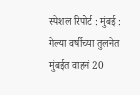स्पेशल रिपोर्ट : मुंबई : गेल्या वर्षीच्या तुलनेत मुंबईत वाहनं 20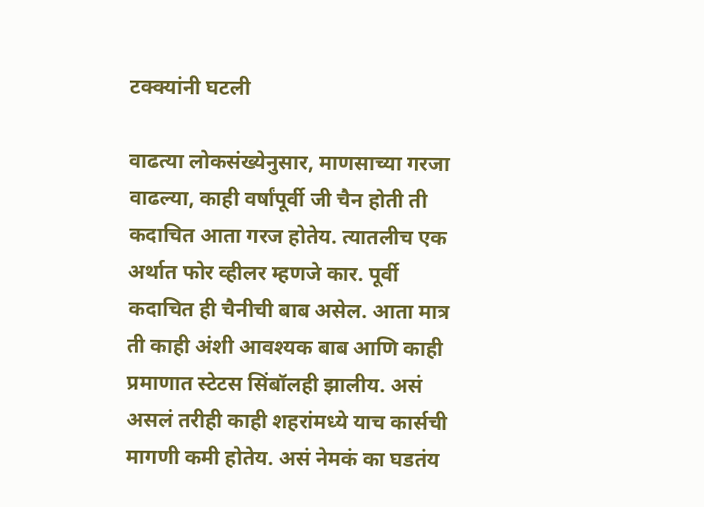टक्क्यांनी घटली

वाढत्या लोकसंख्येनुसार, माणसाच्या गरजा वाढल्या, काही वर्षांपूर्वी जी चैन होती ती कदाचित आता गरज होतेय. त्यातलीच एक अर्थात फोर व्हीलर म्हणजे कार. पूर्वी कदाचित ही चैनीची बाब असेल. आता मात्र ती काही अंशी आवश्यक बाब आणि काही प्रमाणात स्टेटस सिंबॉलही झालीय. असं असलं तरीही काही शहरांमध्ये याच कार्सची मागणी कमी होतेय. असं नेमकं का घडतंय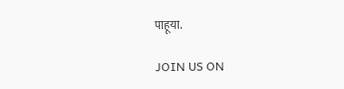पाहूया.

JOIN US ON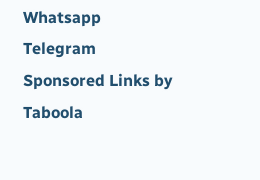Whatsapp
Telegram
Sponsored Links by Taboola